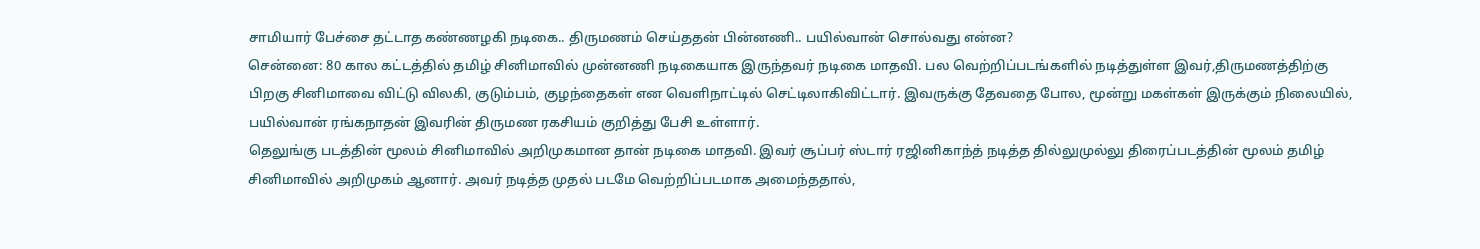சாமியார் பேச்சை தட்டாத கண்ணழகி நடிகை.. திருமணம் செய்ததன் பின்னணி.. பயில்வான் சொல்வது என்ன?
சென்னை: 80 கால கட்டத்தில் தமிழ் சினிமாவில் முன்னணி நடிகையாக இருந்தவர் நடிகை மாதவி. பல வெற்றிப்படங்களில் நடித்துள்ள இவர்,திருமணத்திற்கு பிறகு சினிமாவை விட்டு விலகி, குடும்பம், குழந்தைகள் என வெளிநாட்டில் செட்டிலாகிவிட்டார். இவருக்கு தேவதை போல, மூன்று மகள்கள் இருக்கும் நிலையில், பயில்வான் ரங்கநாதன் இவரின் திருமண ரகசியம் குறித்து பேசி உள்ளார்.
தெலுங்கு படத்தின் மூலம் சினிமாவில் அறிமுகமான தான் நடிகை மாதவி. இவர் சூப்பர் ஸ்டார் ரஜினிகாந்த் நடித்த தில்லுமுல்லு திரைப்படத்தின் மூலம் தமிழ் சினிமாவில் அறிமுகம் ஆனார். அவர் நடித்த முதல் படமே வெற்றிப்படமாக அமைந்ததால்,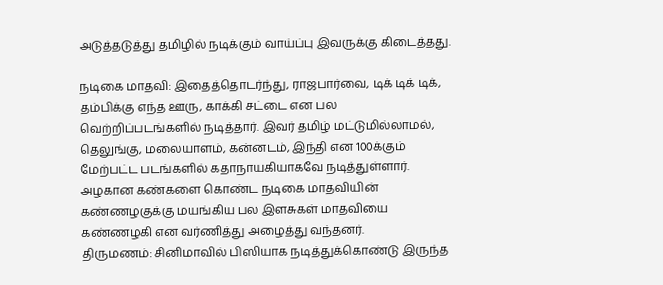அடுத்தடுத்து தமிழில் நடிக்கும் வாய்ப்பு இவருக்கு கிடைத்தது.

நடிகை மாதவி: இதைத்தொடர்ந்து, ராஜபார்வை, டிக் டிக் டிக், தம்பிக்கு எந்த ஊரு, காக்கி சட்டை என பல வெற்றிப்படங்களில் நடித்தார். இவர் தமிழ் மட்டுமில்லாமல், தெலுங்கு, மலையாளம், கன்னடம், இந்தி என 100க்கும் மேற்பட்ட படங்களில் கதாநாயகியாகவே நடித்துள்ளார். அழகான கண்களை கொண்ட நடிகை மாதவியின் கண்ணழகுக்கு மயங்கிய பல இளசுகள் மாதவியை கண்ணழகி என வர்ணித்து அழைத்து வந்தனர்.
திருமணம்: சினிமாவில் பிஸியாக நடித்துக்கொண்டு இருந்த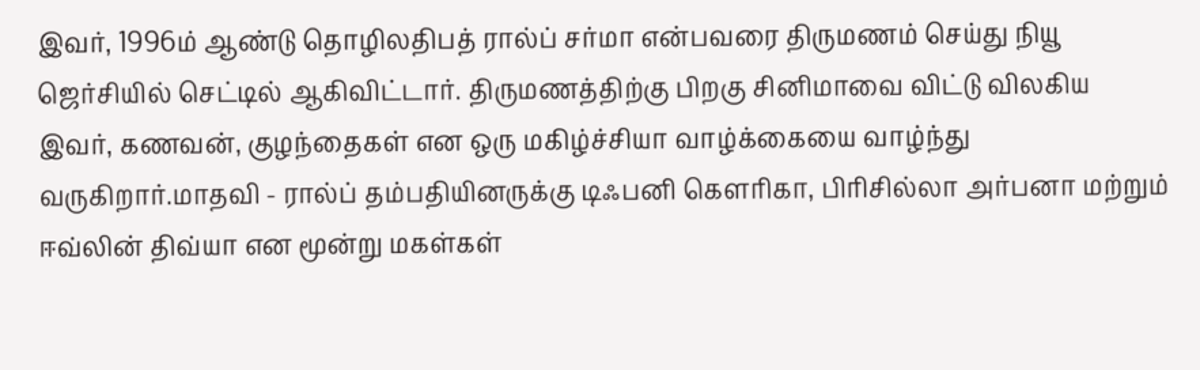இவர், 1996ம் ஆண்டு தொழிலதிபத் ரால்ப் சர்மா என்பவரை திருமணம் செய்து நியூ ஜெர்சியில் செட்டில் ஆகிவிட்டார். திருமணத்திற்கு பிறகு சினிமாவை விட்டு விலகிய இவர், கணவன், குழந்தைகள் என ஒரு மகிழ்ச்சியா வாழ்க்கையை வாழ்ந்து வருகிறார்.மாதவி - ரால்ப் தம்பதியினருக்கு டிஃபனி கௌரிகா, பிரிசில்லா அர்பனா மற்றும் ஈவ்லின் திவ்யா என மூன்று மகள்கள்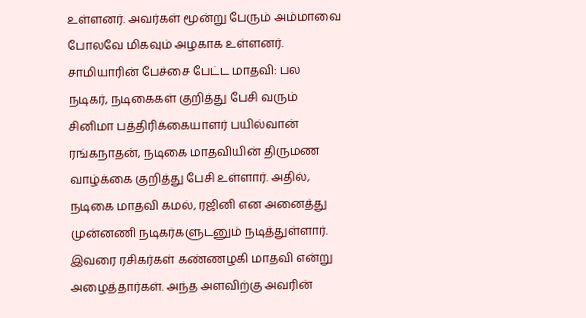உள்ளனர். அவர்கள் மூன்று பேரும் அம்மாவை போலவே மிகவும் அழகாக உள்ளனர்.
சாமியாரின் பேச்சை பேட்ட மாதவி: பல நடிகர், நடிகைகள் குறித்து பேசி வரும் சினிமா பத்திரிக்கையாளர் பயில்வான் ரங்கநாதன், நடிகை மாதவியின் திருமண வாழ்க்கை குறித்து பேசி உள்ளார். அதில், நடிகை மாதவி கமல், ரஜினி என அனைத்து முன்னணி நடிகர்களுடனும் நடித்துள்ளார். இவரை ரசிகர்கள் கண்ணழகி மாதவி என்று அழைத்தார்கள். அந்த அளவிற்கு அவரின்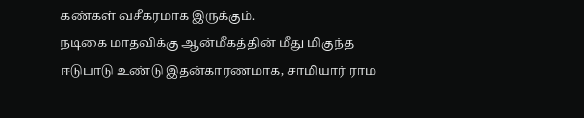கண்கள் வசீகரமாக இருக்கும்.
நடிகை மாதவிக்கு ஆன்மீகத்தின் மீது மிகுந்த ஈடுபாடு உண்டு இதன்காரணமாக, சாமியார் ராம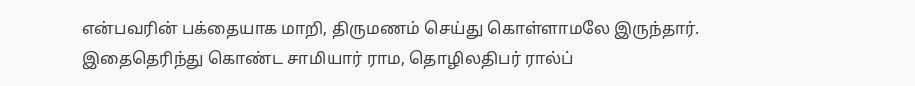என்பவரின் பக்தையாக மாறி, திருமணம் செய்து கொள்ளாமலே இருந்தார். இதைதெரிந்து கொண்ட சாமியார் ராம, தொழிலதிபர் ரால்ப்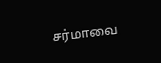சர்மாவை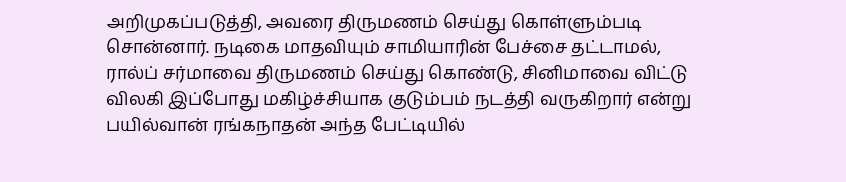அறிமுகப்படுத்தி, அவரை திருமணம் செய்து கொள்ளும்படி சொன்னார். நடிகை மாதவியும் சாமியாரின் பேச்சை தட்டாமல், ரால்ப் சர்மாவை திருமணம் செய்து கொண்டு, சினிமாவை விட்டு விலகி இப்போது மகிழ்ச்சியாக குடும்பம் நடத்தி வருகிறார் என்று பயில்வான் ரங்கநாதன் அந்த பேட்டியில்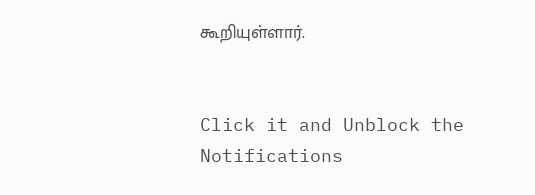கூறியுள்ளார்.


Click it and Unblock the Notifications